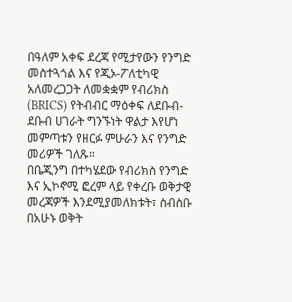በዓለም አቀፍ ደረጃ የሚታየውን የንግድ መስተጓጎል እና የጂኦ-ፖለቲካዊ አለመረጋጋት ለመቋቋም የብሪክስ (BRICS) የትብብር ማዕቀፍ ለደቡብ-ደቡብ ሀገራት ግንኙነት ዋልታ እየሆነ መምጣቱን የዘርፉ ምሁራን እና የንግድ መሪዎች ገለጹ።
በቤጂንግ በተካሄደው የብሪክስ የንግድ እና ኢኮኖሚ ፎረም ላይ የቀረቡ ወቅታዊ መረጃዎች እንደሚያመለክቱት፣ ስብስቡ በአሁኑ ወቅት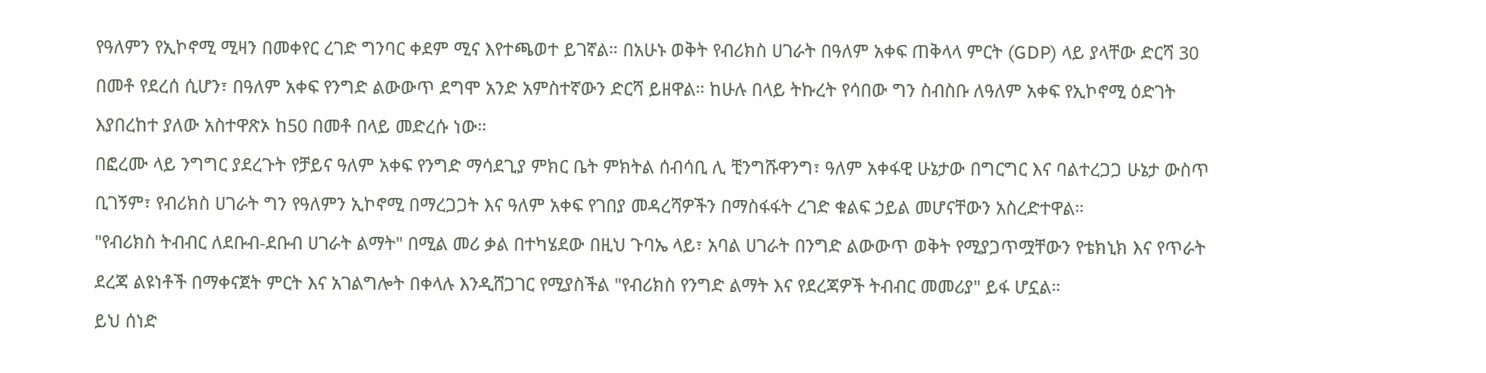የዓለምን የኢኮኖሚ ሚዛን በመቀየር ረገድ ግንባር ቀደም ሚና እየተጫወተ ይገኛል። በአሁኑ ወቅት የብሪክስ ሀገራት በዓለም አቀፍ ጠቅላላ ምርት (GDP) ላይ ያላቸው ድርሻ 30 በመቶ የደረሰ ሲሆን፣ በዓለም አቀፍ የንግድ ልውውጥ ደግሞ አንድ አምስተኛውን ድርሻ ይዘዋል። ከሁሉ በላይ ትኩረት የሳበው ግን ስብስቡ ለዓለም አቀፍ የኢኮኖሚ ዕድገት እያበረከተ ያለው አስተዋጽኦ ከ50 በመቶ በላይ መድረሱ ነው።
በፎረሙ ላይ ንግግር ያደረጉት የቻይና ዓለም አቀፍ የንግድ ማሳደጊያ ምክር ቤት ምክትል ሰብሳቢ ሊ ቺንግሹዋንግ፣ ዓለም አቀፋዊ ሁኔታው በግርግር እና ባልተረጋጋ ሁኔታ ውስጥ ቢገኝም፣ የብሪክስ ሀገራት ግን የዓለምን ኢኮኖሚ በማረጋጋት እና ዓለም አቀፍ የገበያ መዳረሻዎችን በማስፋፋት ረገድ ቁልፍ ኃይል መሆናቸውን አስረድተዋል።
"የብሪክስ ትብብር ለደቡብ-ደቡብ ሀገራት ልማት" በሚል መሪ ቃል በተካሄደው በዚህ ጉባኤ ላይ፣ አባል ሀገራት በንግድ ልውውጥ ወቅት የሚያጋጥሟቸውን የቴክኒክ እና የጥራት ደረጃ ልዩነቶች በማቀናጀት ምርት እና አገልግሎት በቀላሉ እንዲሸጋገር የሚያስችል "የብሪክስ የንግድ ልማት እና የደረጃዎች ትብብር መመሪያ" ይፋ ሆኗል።
ይህ ሰነድ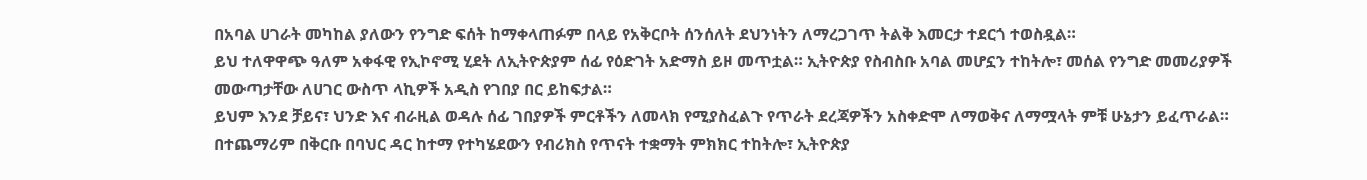በአባል ሀገራት መካከል ያለውን የንግድ ፍሰት ከማቀላጠፉም በላይ የአቅርቦት ሰንሰለት ደህንነትን ለማረጋገጥ ትልቅ እመርታ ተደርጎ ተወስዷል።
ይህ ተለዋዋጭ ዓለም አቀፋዊ የኢኮኖሚ ሂደት ለኢትዮጵያም ሰፊ የዕድገት አድማስ ይዞ መጥቷል። ኢትዮጵያ የስብስቡ አባል መሆኗን ተከትሎ፣ መሰል የንግድ መመሪያዎች መውጣታቸው ለሀገር ውስጥ ላኪዎች አዲስ የገበያ በር ይከፍታል።
ይህም እንደ ቻይና፣ ህንድ እና ብራዚል ወዳሉ ሰፊ ገበያዎች ምርቶችን ለመላክ የሚያስፈልጉ የጥራት ደረጃዎችን አስቀድሞ ለማወቅና ለማሟላት ምቹ ሁኔታን ይፈጥራል። በተጨማሪም በቅርቡ በባህር ዳር ከተማ የተካሄደውን የብሪክስ የጥናት ተቋማት ምክክር ተከትሎ፣ ኢትዮጵያ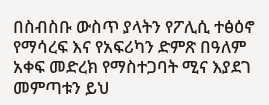በስብስቡ ውስጥ ያላትን የፖሊሲ ተፅዕኖ የማሳረፍ እና የአፍሪካን ድምጽ በዓለም አቀፍ መድረክ የማስተጋባት ሚና እያደገ መምጣቱን ይህ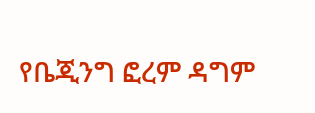የቤጂንግ ፎረም ዳግም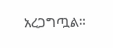አረጋግጧል።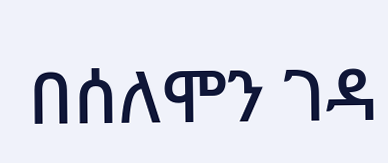በሰለሞን ገዳ